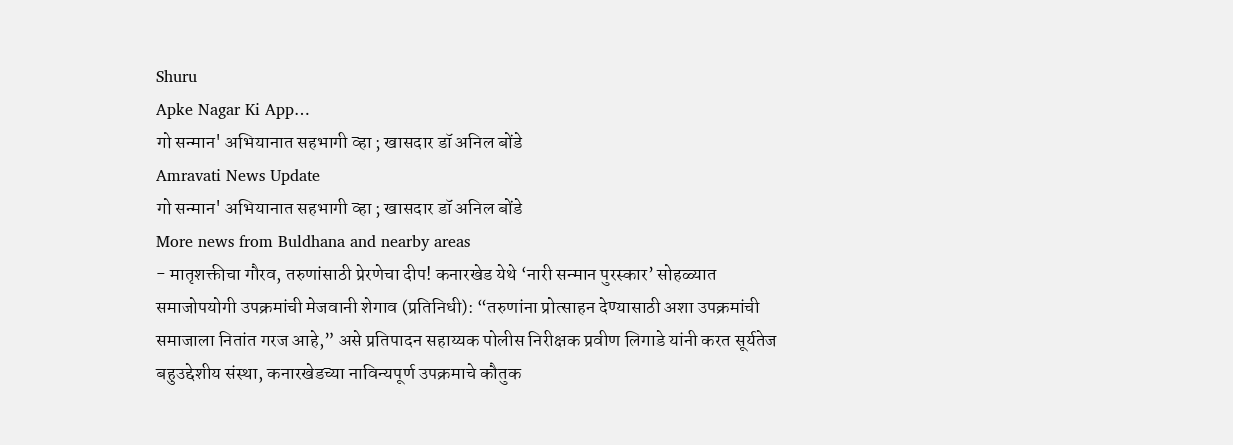Shuru
Apke Nagar Ki App…
गो सन्मान' अभियानात सहभागी व्हा ; खासदार डॉ अनिल बोंडे
Amravati News Update
गो सन्मान' अभियानात सहभागी व्हा ; खासदार डॉ अनिल बोंडे
More news from Buldhana and nearby areas
- मातृशक्तीचा गौरव, तरुणांसाठी प्रेरणेचा दीप! कनारखेड येथे ‘नारी सन्मान पुरस्कार’ सोहळ्यात समाजोपयोगी उपक्रमांची मेजवानी शेगाव (प्रतिनिधी): “तरुणांना प्रोत्साहन देण्यासाठी अशा उपक्रमांची समाजाला नितांत गरज आहे,” असे प्रतिपादन सहाय्यक पोलीस निरीक्षक प्रवीण लिगाडे यांनी करत सूर्यतेज बहुउद्देशीय संस्था, कनारखेडच्या नाविन्यपूर्ण उपक्रमाचे कौतुक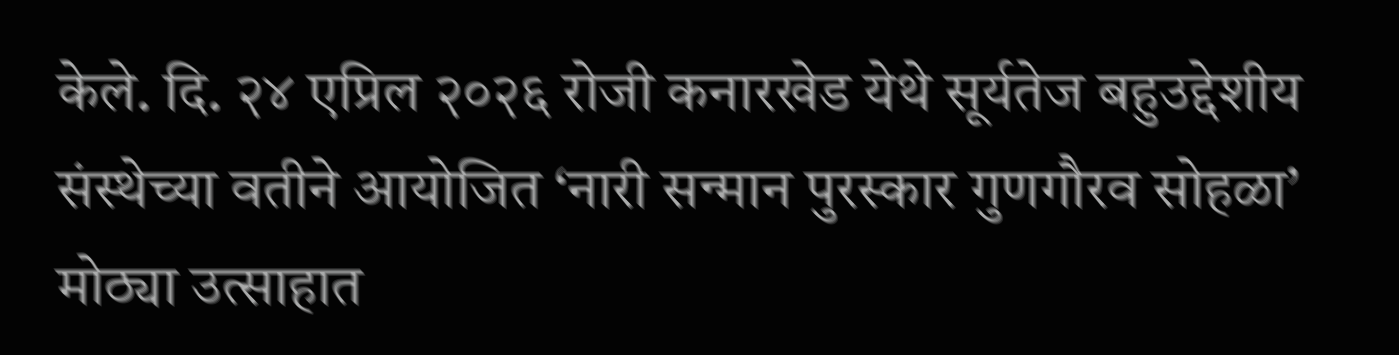केले. दि. २४ एप्रिल २०२६ रोजी कनारखेड येथे सूर्यतेज बहुउद्देशीय संस्थेच्या वतीने आयोजित ‘नारी सन्मान पुरस्कार गुणगौरव सोहळा’ मोठ्या उत्साहात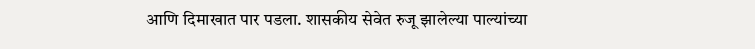आणि दिमाखात पार पडला. शासकीय सेवेत रुजू झालेल्या पाल्यांच्या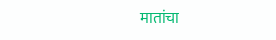मातांचा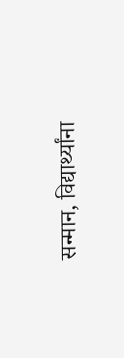सन्मान, विद्यार्थ्यांना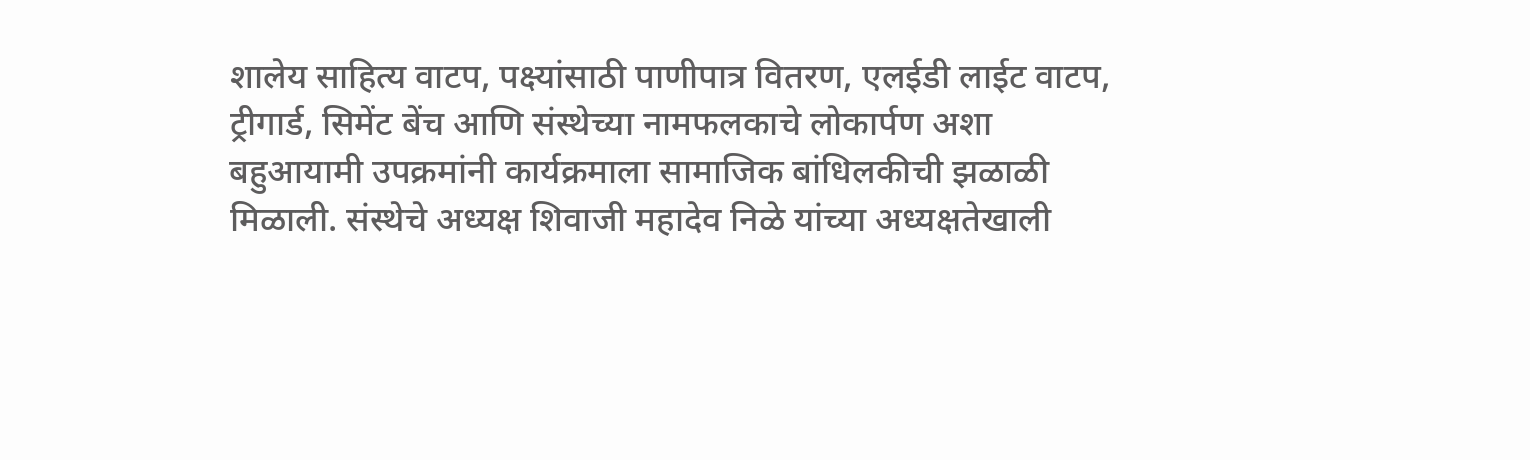शालेय साहित्य वाटप, पक्ष्यांसाठी पाणीपात्र वितरण, एलईडी लाईट वाटप, ट्रीगार्ड, सिमेंट बेंच आणि संस्थेच्या नामफलकाचे लोकार्पण अशा बहुआयामी उपक्रमांनी कार्यक्रमाला सामाजिक बांधिलकीची झळाळी मिळाली. संस्थेचे अध्यक्ष शिवाजी महादेव निळे यांच्या अध्यक्षतेखाली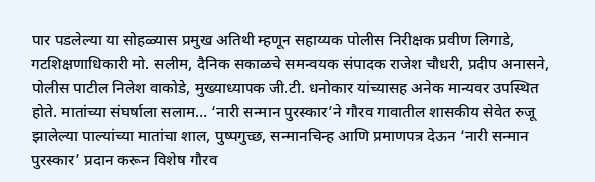पार पडलेल्या या सोहळ्यास प्रमुख अतिथी म्हणून सहाय्यक पोलीस निरीक्षक प्रवीण लिगाडे, गटशिक्षणाधिकारी मो. सलीम, दैनिक सकाळचे समन्वयक संपादक राजेश चौधरी, प्रदीप अनासने, पोलीस पाटील निलेश वाकोडे, मुख्याध्यापक जी.टी. धनोकार यांच्यासह अनेक मान्यवर उपस्थित होते. मातांच्या संघर्षाला सलाम… ‘नारी सन्मान पुरस्कार’ने गौरव गावातील शासकीय सेवेत रुजू झालेल्या पाल्यांच्या मातांचा शाल, पुष्पगुच्छ, सन्मानचिन्ह आणि प्रमाणपत्र देऊन ‘नारी सन्मान पुरस्कार’ प्रदान करून विशेष गौरव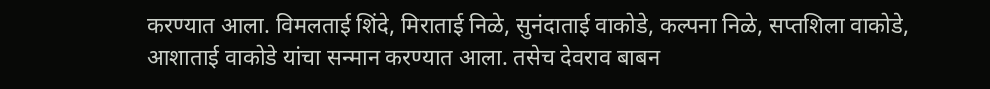करण्यात आला. विमलताई शिंदे, मिराताई निळे, सुनंदाताई वाकोडे, कल्पना निळे, सप्तशिला वाकोडे, आशाताई वाकोडे यांचा सन्मान करण्यात आला. तसेच देवराव बाबन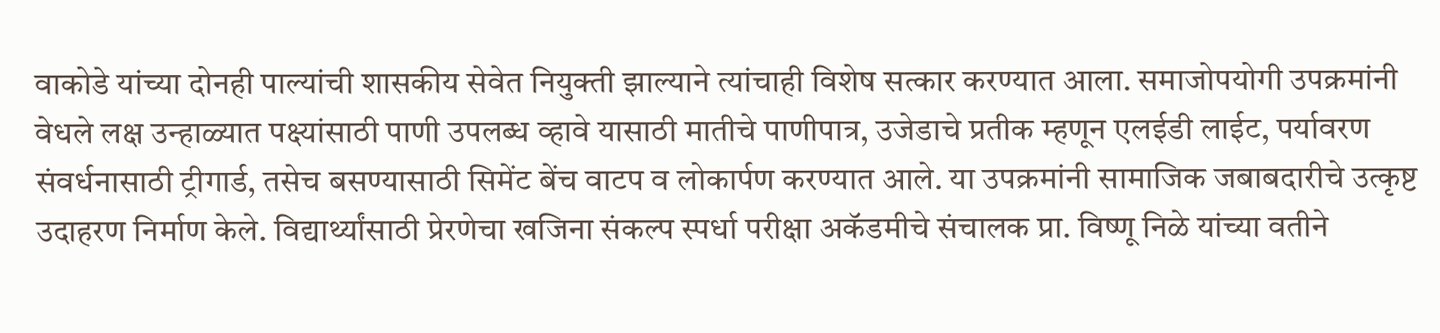वाकोडे यांच्या दोनही पाल्यांची शासकीय सेवेत नियुक्ती झाल्याने त्यांचाही विशेष सत्कार करण्यात आला. समाजोपयोगी उपक्रमांनी वेधले लक्ष उन्हाळ्यात पक्ष्यांसाठी पाणी उपलब्ध व्हावे यासाठी मातीचे पाणीपात्र, उजेडाचे प्रतीक म्हणून एलईडी लाईट, पर्यावरण संवर्धनासाठी ट्रीगार्ड, तसेच बसण्यासाठी सिमेंट बेंच वाटप व लोकार्पण करण्यात आले. या उपक्रमांनी सामाजिक जबाबदारीचे उत्कृष्ट उदाहरण निर्माण केले. विद्यार्थ्यांसाठी प्रेरणेचा खजिना संकल्प स्पर्धा परीक्षा अकॅडमीचे संचालक प्रा. विष्णू निळे यांच्या वतीने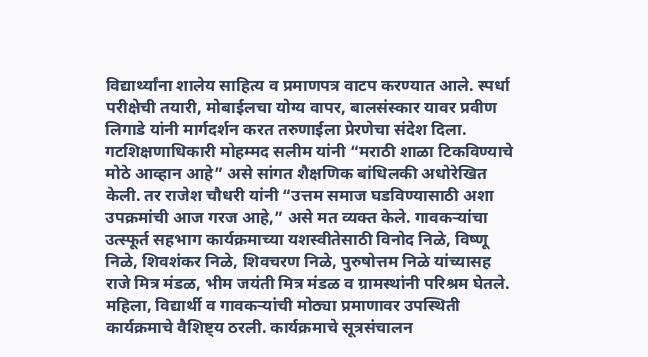विद्यार्थ्यांना शालेय साहित्य व प्रमाणपत्र वाटप करण्यात आले. स्पर्धा परीक्षेची तयारी, मोबाईलचा योग्य वापर, बालसंस्कार यावर प्रवीण लिगाडे यांनी मार्गदर्शन करत तरुणाईला प्रेरणेचा संदेश दिला. गटशिक्षणाधिकारी मोहम्मद सलीम यांनी “मराठी शाळा टिकविण्याचे मोठे आव्हान आहे” असे सांगत शैक्षणिक बांधिलकी अधोरेखित केली. तर राजेश चौधरी यांनी “उत्तम समाज घडविण्यासाठी अशा उपक्रमांची आज गरज आहे,” असे मत व्यक्त केले. गावकऱ्यांचा उत्स्फूर्त सहभाग कार्यक्रमाच्या यशस्वीतेसाठी विनोद निळे, विष्णू निळे, शिवशंकर निळे, शिवचरण निळे, पुरुषोत्तम निळे यांच्यासह राजे मित्र मंडळ, भीम जयंती मित्र मंडळ व ग्रामस्थांनी परिश्रम घेतले. महिला, विद्यार्थी व गावकऱ्यांची मोठ्या प्रमाणावर उपस्थिती कार्यक्रमाचे वैशिष्ट्य ठरली. कार्यक्रमाचे सूत्रसंचालन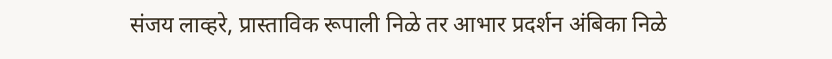संजय लाव्हरे, प्रास्ताविक रूपाली निळे तर आभार प्रदर्शन अंबिका निळे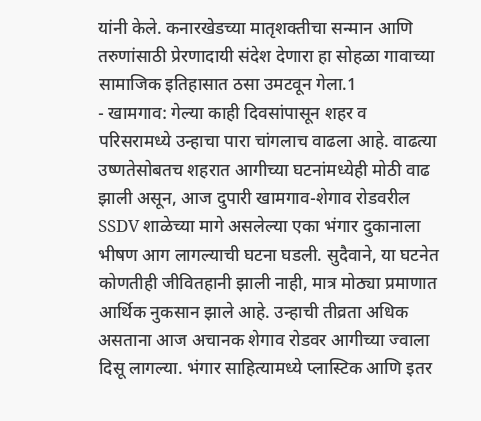यांनी केले. कनारखेडच्या मातृशक्तीचा सन्मान आणि तरुणांसाठी प्रेरणादायी संदेश देणारा हा सोहळा गावाच्या सामाजिक इतिहासात ठसा उमटवून गेला.1
- खामगाव: गेल्या काही दिवसांपासून शहर व परिसरामध्ये उन्हाचा पारा चांगलाच वाढला आहे. वाढत्या उष्णतेसोबतच शहरात आगीच्या घटनांमध्येही मोठी वाढ झाली असून, आज दुपारी खामगाव-शेगाव रोडवरील SSDV शाळेच्या मागे असलेल्या एका भंगार दुकानाला भीषण आग लागल्याची घटना घडली. सुदैवाने, या घटनेत कोणतीही जीवितहानी झाली नाही, मात्र मोठ्या प्रमाणात आर्थिक नुकसान झाले आहे. उन्हाची तीव्रता अधिक असताना आज अचानक शेगाव रोडवर आगीच्या ज्वाला दिसू लागल्या. भंगार साहित्यामध्ये प्लास्टिक आणि इतर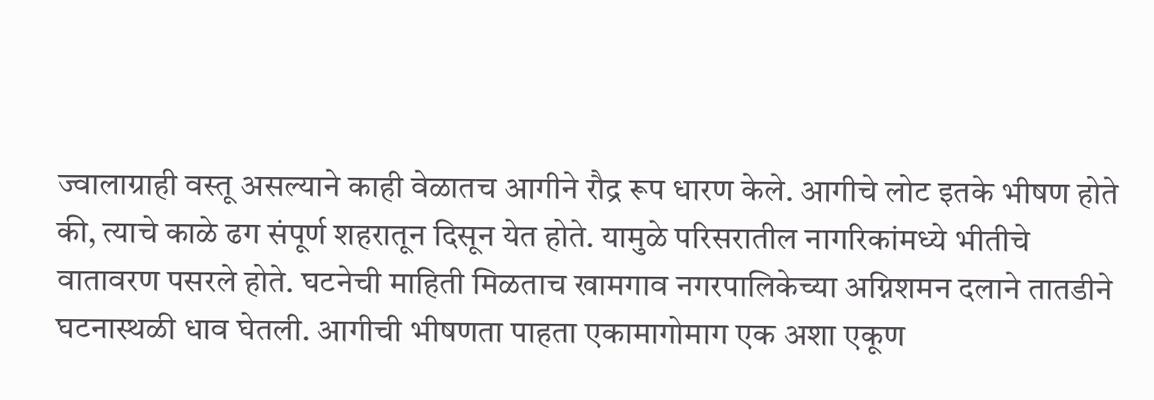ज्वालाग्राही वस्तू असल्याने काही वेळातच आगीने रौद्र रूप धारण केले. आगीचे लोट इतके भीषण होते की, त्याचे काळे ढग संपूर्ण शहरातून दिसून येत होते. यामुळे परिसरातील नागरिकांमध्ये भीतीचे वातावरण पसरले होते. घटनेची माहिती मिळताच खामगाव नगरपालिकेच्या अग्निशमन दलाने तातडीने घटनास्थळी धाव घेतली. आगीची भीषणता पाहता एकामागोमाग एक अशा एकूण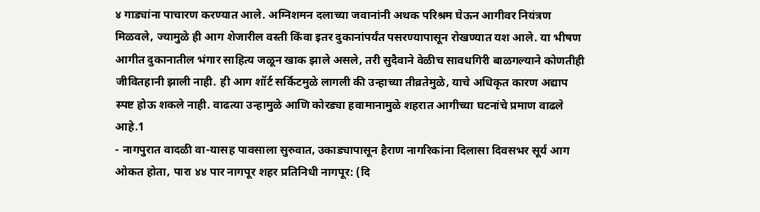४ गाड्यांना पाचारण करण्यात आले. अग्निशमन दलाच्या जवानांनी अथक परिश्रम घेऊन आगीवर नियंत्रण मिळवले, ज्यामुळे ही आग शेजारील वस्ती किंवा इतर दुकानांपर्यंत पसरण्यापासून रोखण्यात यश आले. या भीषण आगीत दुकानातील भंगार साहित्य जळून खाक झाले असले, तरी सुदैवाने वेळीच सावधगिरी बाळगल्याने कोणतीही जीवितहानी झाली नाही. ही आग शॉर्ट सर्किटमुळे लागली की उन्हाच्या तीव्रतेमुळे, याचे अधिकृत कारण अद्याप स्पष्ट होऊ शकले नाही. वाढत्या उन्हामुळे आणि कोरड्या हवामानामुळे शहरात आगीच्या घटनांचे प्रमाण वाढले आहे.1
- नागपुरात वादळी वा-यासह पावसाला सुरुवात, उकाड्यापासून हैराण नागरिकांना दिलासा दिवसभर सूर्य आग ओकत होता, पारा ४४ पार नागपूर शहर प्रतिनिधी नागपूर: (दि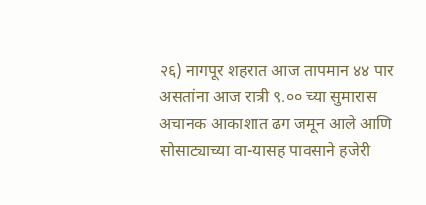२६) नागपूर शहरात आज तापमान ४४ पार असतांना आज रात्री ९.०० च्या सुमारास अचानक आकाशात ढग जमून आले आणि सोसाट्याच्या वा-यासह पावसाने हजेरी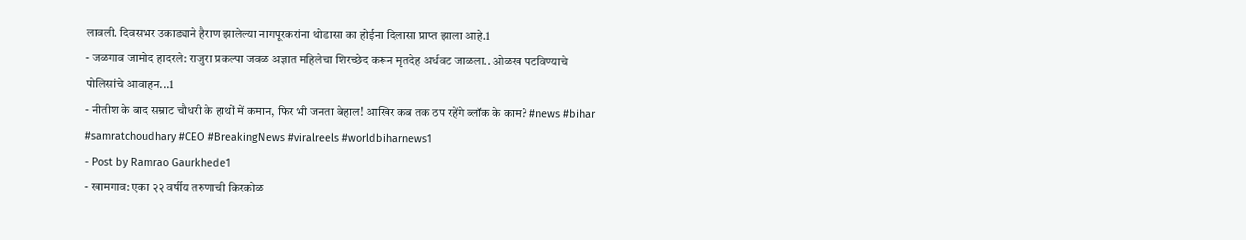लावली. दिवसभर उकाड्याने हैराण झालेल्या नागपूरकरांना थोडासा का होईना दिलासा प्राप्त झाला आहे.1
- जळगाव जामोद हादरले: राजुरा प्रकल्पा जवळ अज्ञात महिलेचा शिरच्छेद करून मृतदेह अर्धवट जाळला.. ओळख पटविण्याचे पोलिसांचे आवाहन...1
- नीतीश के बाद सम्राट चौधरी के हाथों में कमान, फिर भी जनता बेहाल! आखिर कब तक ठप रहेंगे ब्लॉक के काम? #news #bihar #samratchoudhary #CEO #BreakingNews #viralreels #worldbiharnews1
- Post by Ramrao Gaurkhede1
- खामगाव: एका २२ वर्षीय तरुणाची किरकोळ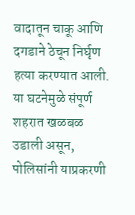वादातून चाकू आणि दगडाने ठेचून निर्घृण हत्या करण्यात आली. या घटनेमुळे संपूर्ण शहरात खळबळ उडाली असून, पोलिसांनी याप्रकरणी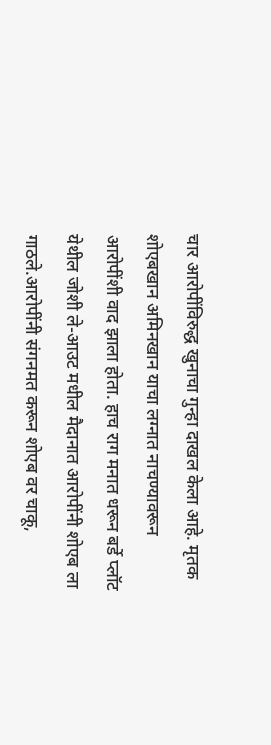चार आरोपींविरुद्ध खुनाचा गुन्हा दाखल केला आहे. मृतक शोएबखान अमिनखान याचा लग्नात नाचण्यावरून आरोपींशी वाद झाला होता. हाच राग मनात धरून बर्डे प्लॉट येथील जोशी ले-आउट मधील मैदानात आरोपींनी शोएब ला गाठले.आरोपींनी संगनमत करून शोएब वर चाकू,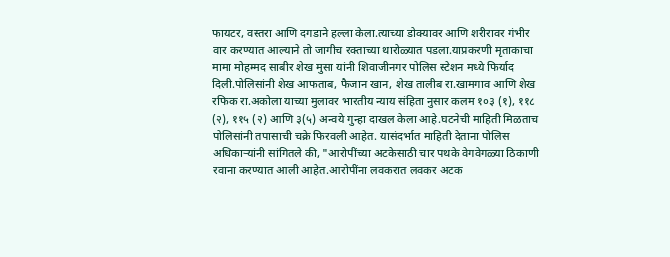फायटर, वस्तरा आणि दगडाने हल्ला केला.त्याच्या डोक्यावर आणि शरीरावर गंभीर वार करण्यात आल्याने तो जागीच रक्ताच्या थारोळ्यात पडला.याप्रकरणी मृताकाचा मामा मोहम्मद साबीर शेख मुसा यांनी शिवाजीनगर पोलिस स्टेशन मध्ये फिर्याद दिली.पोलिसांनी शेख आफताब, फैजान खान, शेख तालीब रा.खामगाव आणि शेख रफिक रा.अकोला याच्या मुलावर भारतीय न्याय संहिता नुसार कलम १०३ (१), ११८ (२), ११५ (२) आणि ३(५) अन्वये गुन्हा दाखल केला आहे.घटनेची माहिती मिळताच पोलिसांनी तपासाची चक्रे फिरवली आहेत. यासंदर्भात माहिती देताना पोलिस अधिकाऱ्यांनी सांगितले की, "आरोपींच्या अटकेसाठी चार पथके वेगवेगळ्या ठिकाणी रवाना करण्यात आली आहेत.आरोपींना लवकरात लवकर अटक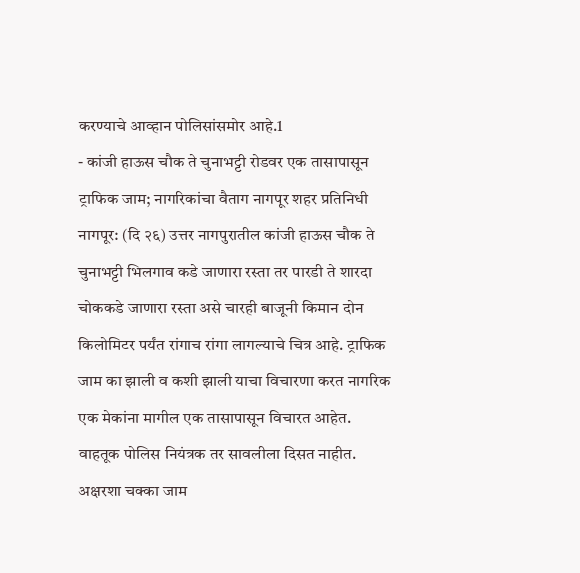करण्याचे आव्हान पोलिसांसमोर आहे.1
- कांजी हाऊस चौक ते चुनाभट्टी रोडवर एक तासापासून ट्राफिक जाम; नागरिकांचा वैताग नागपूर शहर प्रतिनिधी नागपूर: (दि २६) उत्तर नागपुरातील कांजी हाऊस चौक ते चुनाभट्टी भिलगाव कडे जाणारा रस्ता तर पारडी ते शारदा चोककडे जाणारा रस्ता असे चारही बाजूनी किमान दोन किलोमिटर पर्यंत रांगाच रांगा लागल्याचे चित्र आहे. ट्राफिक जाम का झाली व कशी झाली याचा विचारणा करत नागरिक एक मेकांना मागील एक तासापासून विचारत आहेत. वाहतूक पोलिस नियंत्रक तर सावलीला दिसत नाहीत. अक्षरशा चक्का जाम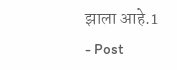झाला आहे.1
- Post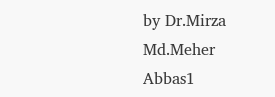by Dr.Mirza Md.Meher Abbas1